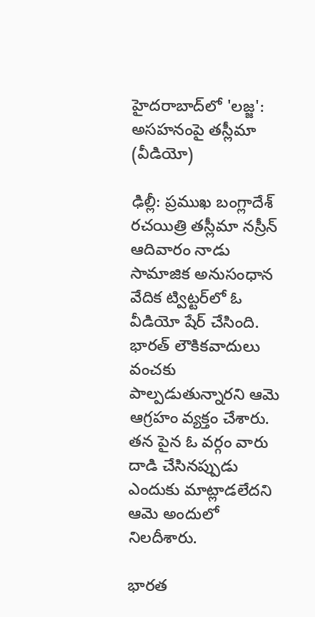హైదరాబాద్‌లో 'లజ్జ': అసహనంపై తస్లీమా (వీడియో)

ఢిల్లీ: ప్రముఖ బంగ్లాదేశ్ రచయిత్రి తస్లీమా నస్రీన్ ఆదివారం నాడు సామాజిక అనుసంధాన వేదిక ట్విట్టర్‌లో ఓ వీడియో షేర్ చేసింది. భారత్ లౌకికవాదులు వంచకు పాల్పడుతున్నారని ఆమె ఆగ్రహం వ్యక్తం చేశారు. తన పైన ఓ వర్గం వారు దాడి చేసినప్పుడు ఎందుకు మాట్లాడలేదని ఆమె అందులో నిలదీశారు.

భారత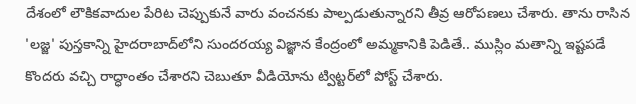దేశంలో లౌకికవాదుల పేరిట చెప్పుకునే వారు వంచనకు పాల్పడుతున్నారని తీవ్ర ఆరోపణలు చేశారు. తాను రాసిన 'లజ్జ' పుస్తకాన్ని హైదరాబాద్‌లోని సుందరయ్య విజ్ఞాన కేంద్రంలో అమ్మకానికి పెడితే.. ముస్లిం మతాన్ని ఇష్టపడే కొందరు వచ్చి రాద్ధాంతం చేశారని చెబుతూ వీడియోను ట్విట్టర్‌లో పోస్ట్ చేశారు.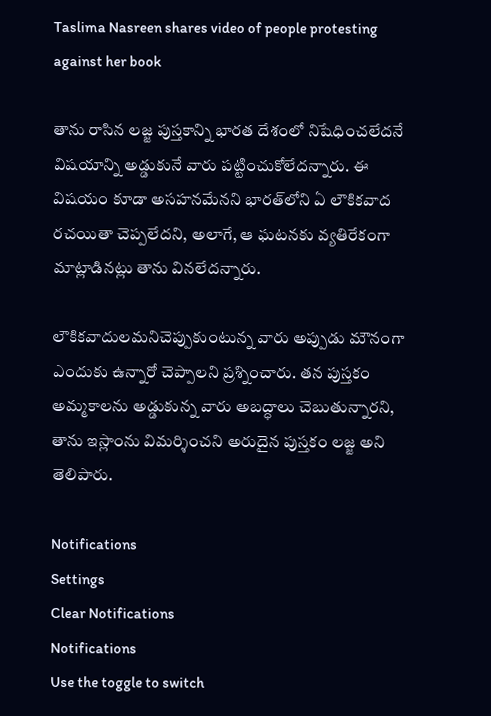Taslima Nasreen shares video of people protesting against her book

తాను రాసిన లజ్జ పుస్తకాన్ని భారత దేశంలో నిషేధించలేదనే విషయాన్ని అడ్డుకునే వారు పట్టించుకోలేదన్నారు. ఈ విషయం కూడా అసహనమేనని భారత్‌లోని ఏ లౌకికవాద రచయితా చెప్పలేదని, అలాగే, ఆ ఘటనకు వ్యతిరేకంగా మాట్లాడినట్లు తాను వినలేదన్నారు.

లౌకికవాదులమనిచెప్పుకుంటున్న వారు అప్పుడు మౌనంగా ఎందుకు ఉన్నారో చెప్పాలని ప్రశ్నించారు. తన పుస్తకం అమ్మకాలను అడ్డుకున్న వారు అబద్ధాలు చెబుతున్నారని, తాను ఇస్లాంను విమర్శించని అరుదైన పుస్తకం లజ్జ అని తెలిపారు.

Notifications
Settings
Clear Notifications
Notifications
Use the toggle to switch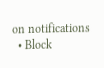on notifications
  • Block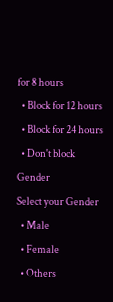for 8 hours
  • Block for 12 hours
  • Block for 24 hours
  • Don't block
Gender
Select your Gender
  • Male
  • Female
  • Others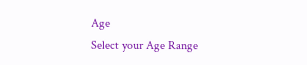Age
Select your Age Range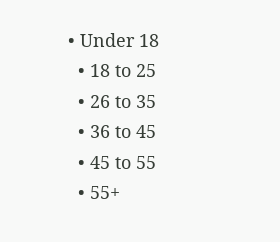• Under 18
  • 18 to 25
  • 26 to 35
  • 36 to 45
  • 45 to 55
  • 55+